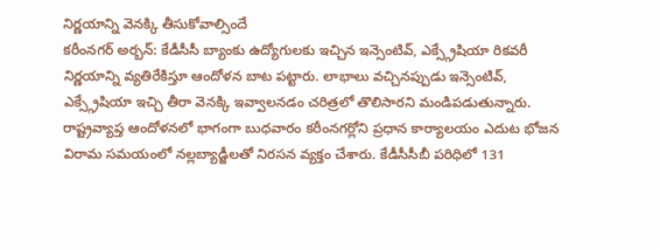నిర్ణయాన్ని వెనక్కి తీసుకోవాల్సిందే
కరీంనగర్ అర్బన్: కేడీసీసీ బ్యాంకు ఉద్యోగులకు ఇచ్చిన ఇన్సెంటివ్, ఎక్స్గ్రేషియా రికవరీ నిర్ణయాన్ని వ్యతిరేకిస్తూ ఆందోళన బాట పట్టారు. లాభాలు వచ్చినప్పుడు ఇన్సెంటివ్, ఎక్స్గ్రేషియా ఇచ్చి తీరా వెనక్కి ఇవ్వాలనడం చరిత్రలో తొలిసారని మండిపడుతున్నారు. రాష్ట్రవ్యాప్త ఆందోళనలో భాగంగా బుధవారం కరీంనగర్లోని ప్రధాన కార్యాలయం ఎదుట భోజన విరామ సమయంలో నల్లబ్యాడ్జీలతో నిరసన వ్యక్తం చేశారు. కేడీసీసీబీ పరిధిలో 131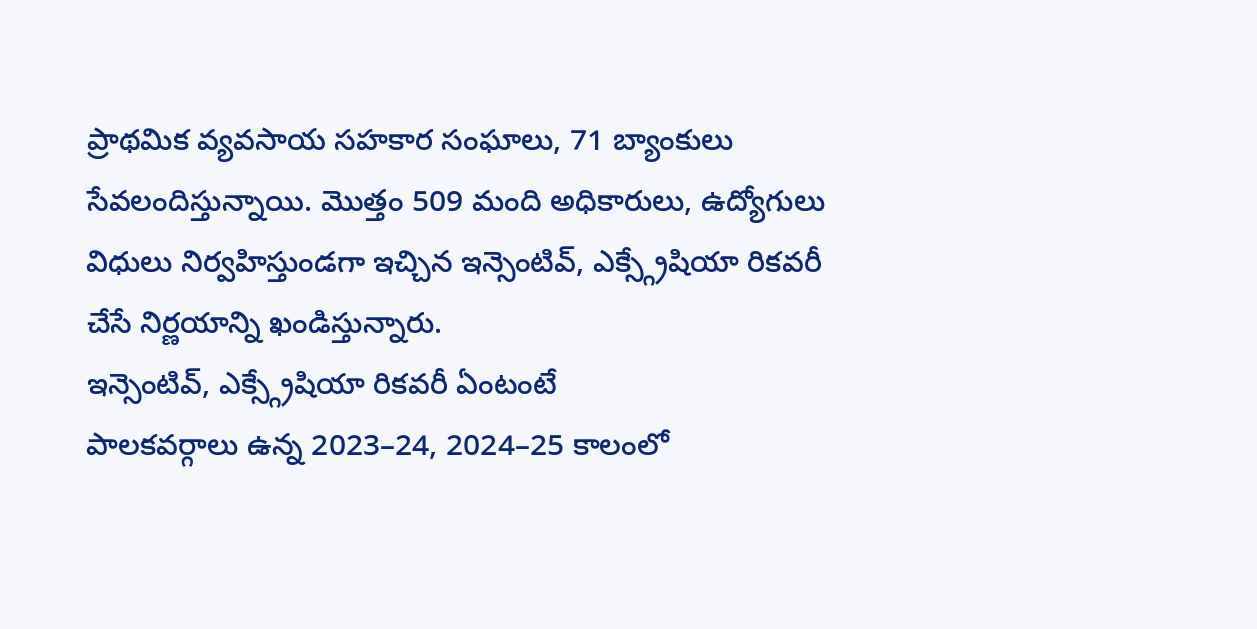ప్రాథమిక వ్యవసాయ సహకార సంఘాలు, 71 బ్యాంకులు సేవలందిస్తున్నాయి. మొత్తం 509 మంది అధికారులు, ఉద్యోగులు విధులు నిర్వహిస్తుండగా ఇచ్చిన ఇన్సెంటివ్, ఎక్స్గ్రేషియా రికవరీ చేసే నిర్ణయాన్ని ఖండిస్తున్నారు.
ఇన్సెంటివ్, ఎక్స్గ్రేషియా రికవరీ ఏంటంటే
పాలకవర్గాలు ఉన్న 2023–24, 2024–25 కాలంలో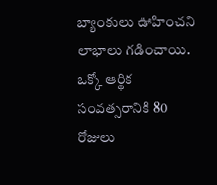బ్యాంకులు ఊహించని లాభాలు గడించాయి. ఒక్కో ఆర్థిక సంవత్సరానికి 80 రోజులు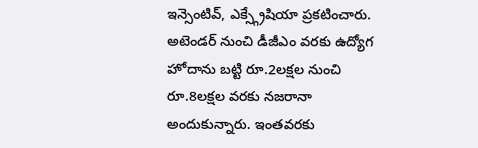ఇన్సెంటివ్, ఎక్స్గ్రేషియా ప్రకటించారు. అటెండర్ నుంచి డీజీఎం వరకు ఉద్యోగ హోదాను బట్టి రూ.2లక్షల నుంచి రూ.8లక్షల వరకు నజరానా అందుకున్నారు. ఇంతవరకు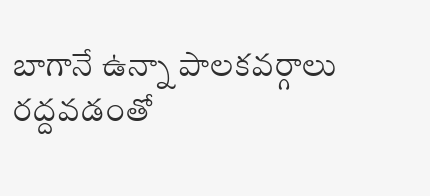బాగానే ఉన్నా పాలకవర్గాలు రద్దవడంతో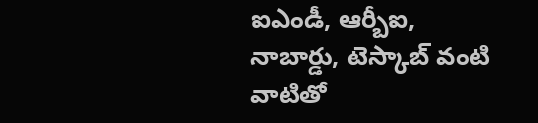ఐఎండీ, ఆర్బీఐ, నాబార్డు, టెస్కాబ్ వంటి వాటితో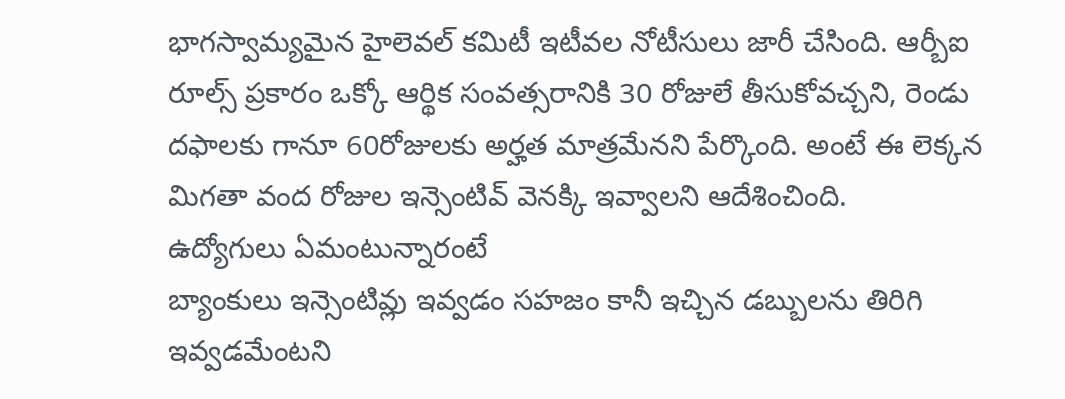భాగస్వామ్యమైన హైలెవల్ కమిటీ ఇటీవల నోటీసులు జారీ చేసింది. ఆర్బీఐ రూల్స్ ప్రకారం ఒక్కో ఆర్థిక సంవత్సరానికి 30 రోజులే తీసుకోవచ్చని, రెండు దఫాలకు గానూ 60రోజులకు అర్హత మాత్రమేనని పేర్కొంది. అంటే ఈ లెక్కన మిగతా వంద రోజుల ఇన్సెంటివ్ వెనక్కి ఇవ్వాలని ఆదేశించింది.
ఉద్యోగులు ఏమంటున్నారంటే
బ్యాంకులు ఇన్సెంటివ్లు ఇవ్వడం సహజం కానీ ఇచ్చిన డబ్బులను తిరిగి ఇవ్వడమేంటని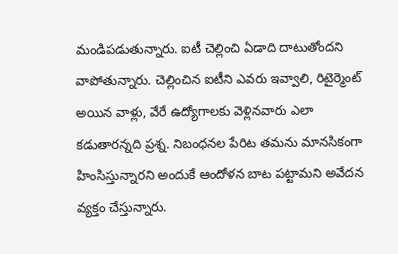మండిపడుతున్నారు. ఐటీ చెల్లించి ఏడాది దాటుతోందని వాపోతున్నారు. చెల్లించిన ఐటీని ఎవరు ఇవ్వాలి, రిటైర్మెంట్ అయిన వాళ్లు, వేరే ఉద్యోగాలకు వెళ్లినవారు ఎలా కడుతారన్నది ప్రశ్న. నిబంధనల పేరిట తమను మానసికంగా హింసిస్తున్నారని అందుకే ఆందోళన బాట పట్టామని అవేదన వ్యక్తం చేస్తున్నారు.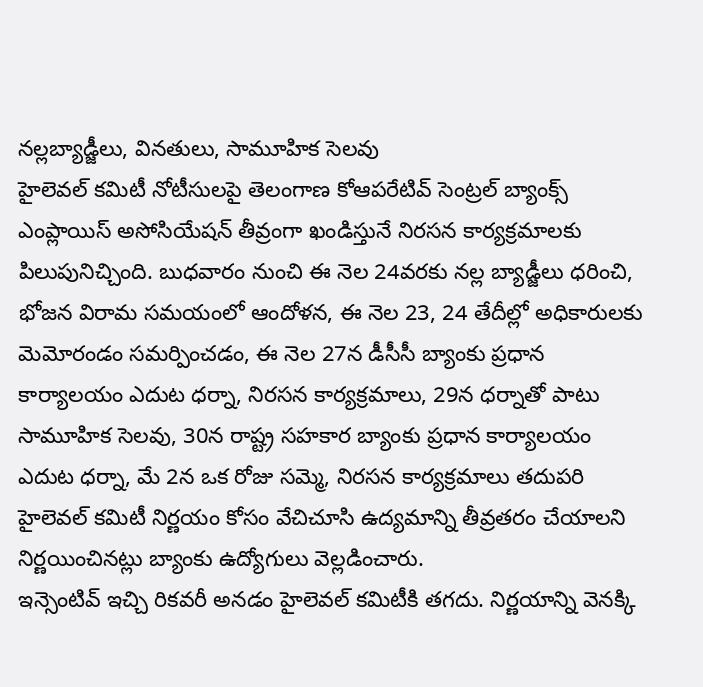నల్లబ్యాడ్జీలు, వినతులు, సామూహిక సెలవు
హైలెవల్ కమిటీ నోటీసులపై తెలంగాణ కోఆపరేటివ్ సెంట్రల్ బ్యాంక్స్ ఎంప్లాయిస్ అసోసియేషన్ తీవ్రంగా ఖండిస్తునే నిరసన కార్యక్రమాలకు పిలుపునిచ్చింది. బుధవారం నుంచి ఈ నెల 24వరకు నల్ల బ్యాడ్జీలు ధరించి, భోజన విరామ సమయంలో ఆందోళన, ఈ నెల 23, 24 తేదీల్లో అధికారులకు మెమోరండం సమర్పించడం, ఈ నెల 27న డీసీసీ బ్యాంకు ప్రధాన కార్యాలయం ఎదుట ధర్నా, నిరసన కార్యక్రమాలు, 29న ధర్నాతో పాటు సామూహిక సెలవు, 30న రాష్ట్ర సహకార బ్యాంకు ప్రధాన కార్యాలయం ఎదుట ధర్నా, మే 2న ఒక రోజు సమ్మె, నిరసన కార్యక్రమాలు తదుపరి హైలెవల్ కమిటీ నిర్ణయం కోసం వేచిచూసి ఉద్యమాన్ని తీవ్రతరం చేయాలని నిర్ణయించినట్లు బ్యాంకు ఉద్యోగులు వెల్లడించారు.
ఇన్సెంటివ్ ఇచ్చి రికవరీ అనడం హైలెవల్ కమిటీకి తగదు. నిర్ణయాన్ని వెనక్కి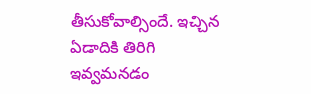తీసుకోవాల్సిందే. ఇచ్చిన ఏడాదికి తిరిగి ఇవ్వమనడం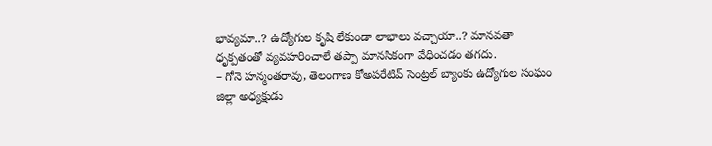భావ్యమా..? ఉద్యోగుల కృషి లేకుండా లాభాలు వచ్చాయా..? మానవతా ధృక్పతంతో వ్యవహరించాలే తప్పా మానసికంగా వేధించడం తగదు.
– గోనె హన్మంతరావు, తెలంగాణ కోఅపరేటివ్ సెంట్రల్ బ్యాంకు ఉద్యోగుల సంఘం జిల్లా అధ్యక్షుడు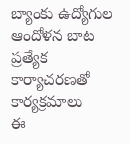బ్యాంకు ఉద్యోగుల ఆందోళన బాట
ప్రత్యేక కార్యాచరణతో కార్యక్రమాలు
ఈ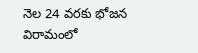నెల 24 వరకు భోజన విరామంలో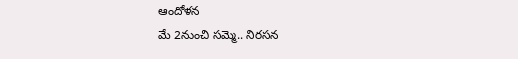ఆందోళన
మే 2నుంచి సమ్మె.. నిరసన